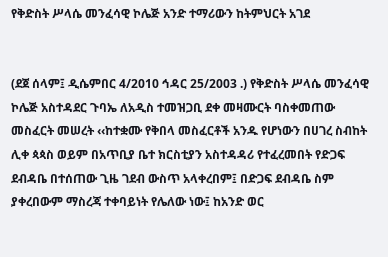የቅድስት ሥላሴ መንፈሳዊ ኮሌጅ አንድ ተማሪውን ከትምህርት አገደ


(ደጀ ሰላም፤ ዲሴምበር 4/2010 ኅዳር 25/2003 .) የቅድስት ሥላሴ መንፈሳዊ ኮሌጅ አስተዳደር ጉባኤ ለአዲስ ተመዝጋቢ ደቀ መዛሙርት ባስቀመጠው መስፈርት መሠረት ‹‹ከተቋሙ የቅበላ መስፈርቶች አንዱ የሆነውን በሀገረ ስብከት ሊቀ ጳጳስ ወይም በአጥቢያ ቤተ ክርስቲያን አስተዳዳሪ የተፈረመበት የድጋፍ ደብዳቤ በተሰጠው ጊዜ ገደብ ውስጥ አላቀረበም፤ በድጋፍ ደብዳቤ ስም ያቀረበውም ማስረጃ ተቀባይነት የሌለው ነው፤ ከአንድ ወር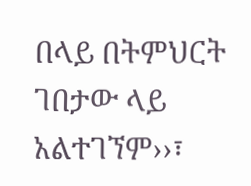በላይ በትምህርት ገበታው ላይ አልተገኘም››፣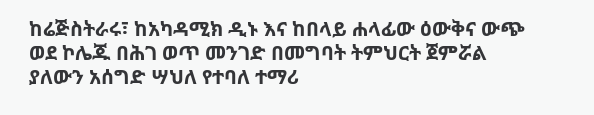ከሬጅስትራሩ፣ ከአካዳሚክ ዲኑ እና ከበላይ ሐላፊው ዕውቅና ውጭ ወደ ኮሌጁ በሕገ ወጥ መንገድ በመግባት ትምህርት ጀምሯል ያለውን አሰግድ ሣህለ የተባለ ተማሪ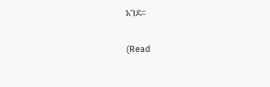አገደ፡፡

(Read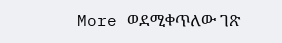More ወደሚቀጥለው ገጽ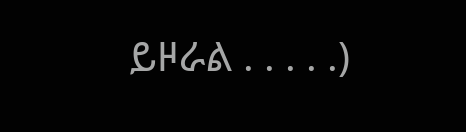ይዞራል . . . . .)